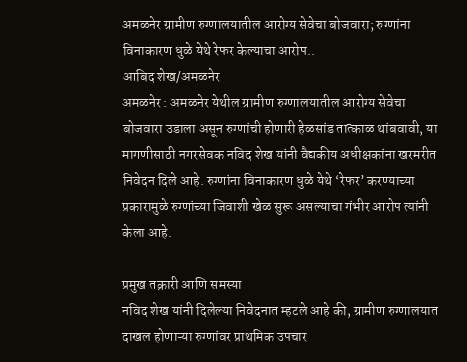अमळनेर ग्रामीण रुग्णालयातील आरोग्य सेवेचा बोजवारा; रुग्णांना विनाकारण धुळे येथे रेफर केल्याचा आरोप..
आबिद शेख/अमळनेर
अमळनेर : अमळनेर येथील ग्रामीण रुग्णालयातील आरोग्य सेवेचा बोजवारा उडाला असून रुग्णांची होणारी हेळसांड तात्काळ थांबवावी, या मागणीसाठी नगरसेवक नविद शेख यांनी वैद्यकीय अधीक्षकांना खरमरीत निवेदन दिले आहे. रुग्णांना विनाकारण धुळे येथे ‘रेफर’ करण्याच्या प्रकारामुळे रुग्णांच्या जिवाशी खेळ सुरू असल्याचा गंभीर आरोप त्यांनी केला आहे.

प्रमुख तक्रारी आणि समस्या
नविद शेख यांनी दिलेल्या निवेदनात म्हटले आहे की, ग्रामीण रुग्णालयात दाखल होणाऱ्या रुग्णांवर प्राथमिक उपचार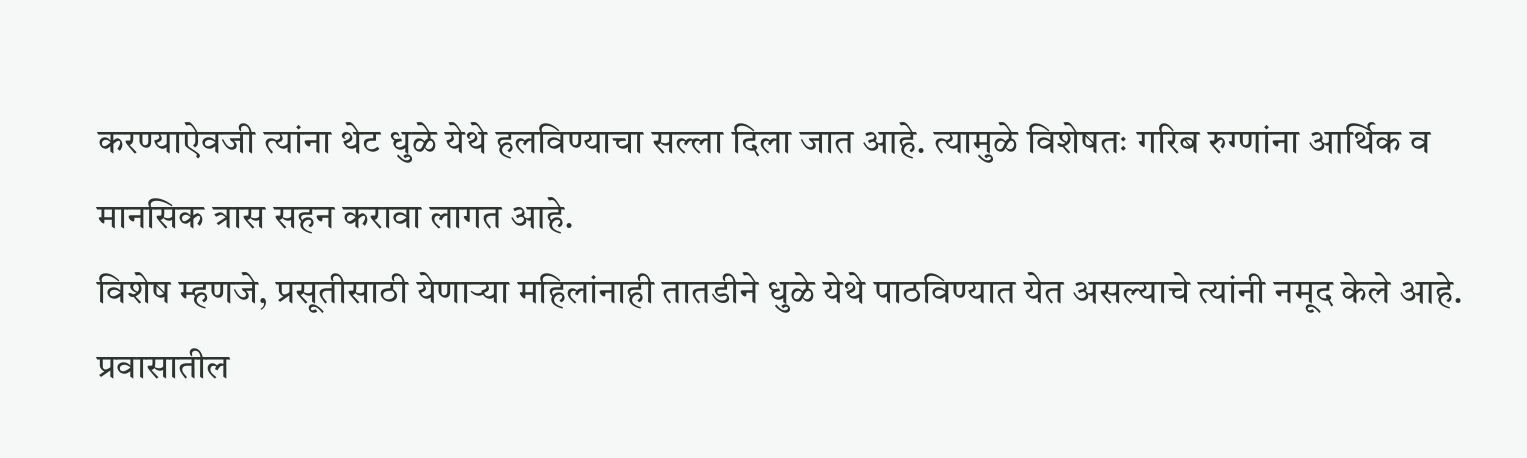करण्याऐवजी त्यांना थेट धुळे येथे हलविण्याचा सल्ला दिला जात आहे. त्यामुळे विशेषतः गरिब रुग्णांना आर्थिक व मानसिक त्रास सहन करावा लागत आहे.
विशेष म्हणजे, प्रसूतीसाठी येणाऱ्या महिलांनाही तातडीने धुळे येथे पाठविण्यात येत असल्याचे त्यांनी नमूद केले आहे. प्रवासातील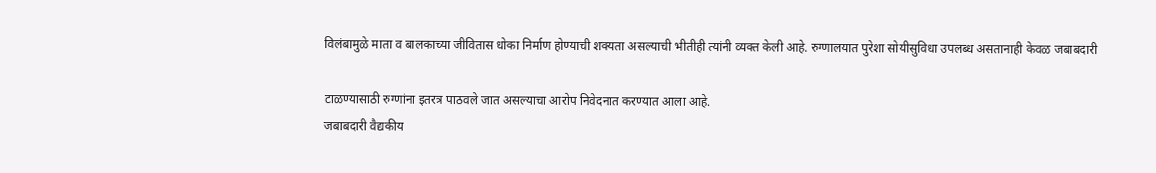विलंबामुळे माता व बालकाच्या जीवितास धोका निर्माण होण्याची शक्यता असल्याची भीतीही त्यांनी व्यक्त केली आहे. रुग्णालयात पुरेशा सोयीसुविधा उपलब्ध असतानाही केवळ जबाबदारी

टाळण्यासाठी रुग्णांना इतरत्र पाठवले जात असल्याचा आरोप निवेदनात करण्यात आला आहे.
जबाबदारी वैद्यकीय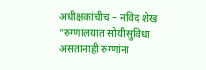अधीक्षकांचीच – नविद शेख
“रुग्णालयात सोयीसुविधा असतानाही रुग्णांना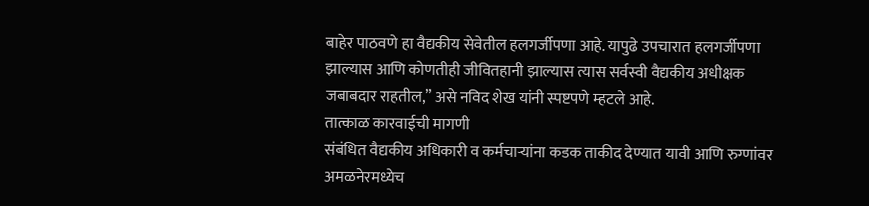बाहेर पाठवणे हा वैद्यकीय सेवेतील हलगर्जीपणा आहे. यापुढे उपचारात हलगर्जीपणा झाल्यास आणि कोणतीही जीवितहानी झाल्यास त्यास सर्वस्वी वैद्यकीय अधीक्षक जबाबदार राहतील,” असे नविद शेख यांनी स्पष्टपणे म्हटले आहे.
तात्काळ कारवाईची मागणी
संबंधित वैद्यकीय अधिकारी व कर्मचाऱ्यांना कडक ताकीद देण्यात यावी आणि रुग्णांवर अमळनेरमध्येच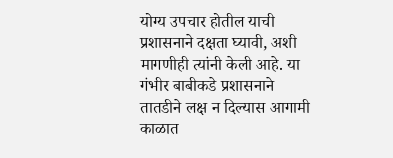योग्य उपचार होतील याची प्रशासनाने दक्षता घ्यावी, अशी मागणीही त्यांनी केली आहे. या गंभीर बाबीकडे प्रशासनाने तातडीने लक्ष न दिल्यास आगामी काळात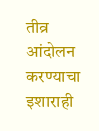तीव्र आंदोलन करण्याचा इशाराही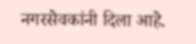नगरसेवकांनी दिला आहे.